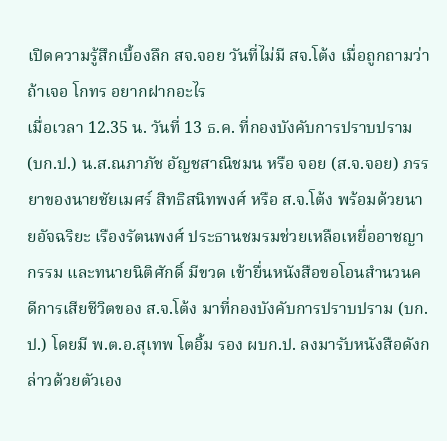เปิดความรู้สึกเบื้องลึก สจ.จอย วันที่ไม่มี สจ.โต้ง เมื่อถูกถามว่า ถ้าเจอ โกทร อยากฝากอะไร
เมื่อเวลา 12.35 น. วันที่ 13 ธ.ค. ที่กองบังคับการปราบปราม (บก.ป.) น.ส.ณภาภัช อัญชสาณิชมน หรือ จอย (ส.จ.จอย) ภรรยาของนายชัยเมศร์ สิทธิสนิทพงศ์ หรือ ส.จ.โต้ง พร้อมด้วยนายอัจฉริยะ เรืองรัตนพงศ์ ประธานชมรมช่วยเหลือเหยื่ออาชญากรรม และทนายนิติศักดิ์ มีขวด เข้ายื่นหนังสือขอโอนสำนวนคดีการเสียชีวิตของ ส.จ.โต้ง มาที่กองบังคับการปราบปราม (บก.ป.) โดยมี พ.ต.อ.สุเทพ โตอิ้ม รอง ผบก.ป. ลงมารับหนังสือดังกล่าวด้วยตัวเอง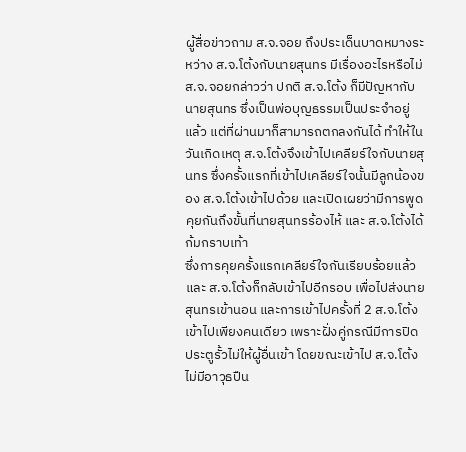ผู้สื่อข่าวถาม ส.จ.จอย ถึงประเด็นบาดหมางระหว่าง ส.จ.โต้งกับนายสุนทร มีเรื่องอะไรหรือไม่ ส.จ.จอยกล่าวว่า ปกติ ส.จ.โต้ง ก็มีปัญหากับนายสุนทร ซึ่งเป็นพ่อบุญธรรมเป็นประจำอยู่แล้ว แต่ที่ผ่านมาก็สามารถตกลงกันได้ ทำให้ในวันเกิดเหตุ ส.จ.โต้งจึงเข้าไปเคลียร์ใจกับนายสุนทร ซึ่งครั้งแรกที่เข้าไปเคลียร์ใจนั้นมีลูกน้องของ ส.จ.โต้งเข้าไปด้วย และเปิดเผยว่ามีการพูดคุยกันถึงขั้นที่นายสุนทรร้องไห้ และ ส.จ.โต้งได้ก้มกราบเท้า
ซึ่งการคุยครั้งแรกเคลียร์ใจกันเรียบร้อยแล้ว และ ส.จ.โต้งก็กลับเข้าไปอีกรอบ เพื่อไปส่งนายสุนทรเข้านอน และการเข้าไปครั้งที่ 2 ส.จ.โต้ง เข้าไปเพียงคนเดียว เพราะฝั่งคู่กรณีมีการปิดประตูรั้วไม่ให้ผู้อื่นเข้า โดยขณะเข้าไป ส.จ.โต้งไม่มีอาวุธปืน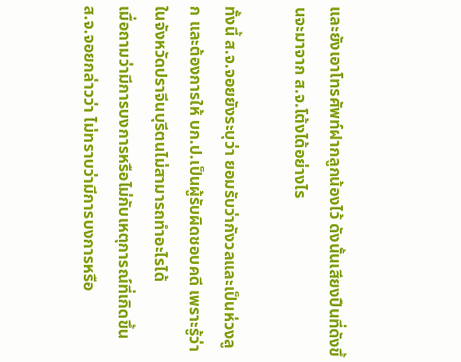และยังเอาโทรศัพท์ฝากลูกน้องไว้ ดังนั้นเสียงปืนที่ดังขึ้นจะมาจาก ส.จ.โต้งได้อย่างไร

ทั้งนี้ ส.จ.จอยยังระบุว่า ยอมรับว่ากังวลและเป็นห่วงลูก และต้องการให้ บก.ป.เป็นผู้รับผิดชอบคดี เพราะรู้ว่าในจังหวัดปราจีนบุรีตนไม่สามารถทำอะไรได้
เมื่อถามว่ามีการบงการหรือไม่กับเหตุการณ์ที่เกิดขึ้น ส.จ.จอยกล่าวว่า ไม่ทราบว่ามีการบงการหรือ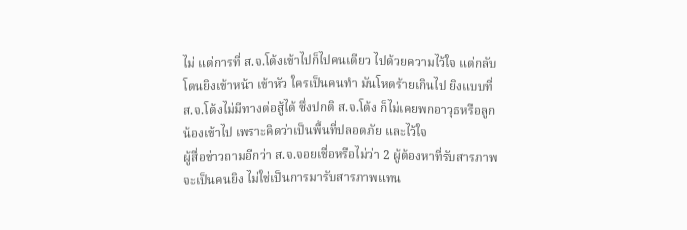ไม่ แต่การที่ ส.จ.โต้งเข้าไปก็ไปคนเดียว ไปด้วยความไว้ใจ แต่กลับโดนยิงเข้าหน้า เข้าหัว ใครเป็นคนทำ มันโหดร้ายเกินไป ยิงแบบที่ ส.จ.โต้งไม่มีทางต่อสู้ได้ ซึ่งปกติ ส.จ.โต้ง ก็ไม่เคยพกอาวุธหรือลูกน้องเข้าไป เพราะคิดว่าเป็นพื้นที่ปลอดภัย และไว้ใจ
ผู้สื่อข่าวถามอีกว่า ส.จ.จอยเชื่อหรือไม่ว่า 2 ผู้ต้องหาที่รับสารภาพจะเป็นคนยิง ไม่ใช่เป็นการมารับสารภาพแทน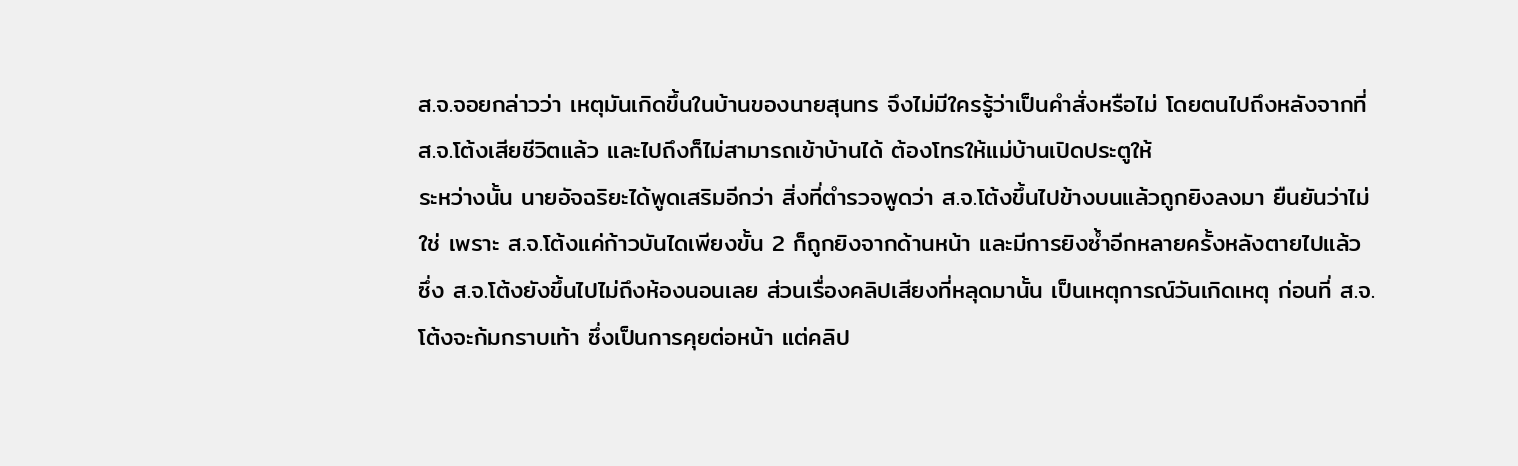ส.จ.จอยกล่าวว่า เหตุมันเกิดขึ้นในบ้านของนายสุนทร จึงไม่มีใครรู้ว่าเป็นคำสั่งหรือไม่ โดยตนไปถึงหลังจากที่ ส.จ.โต้งเสียชีวิตแล้ว และไปถึงก็ไม่สามารถเข้าบ้านได้ ต้องโทรให้แม่บ้านเปิดประตูให้
ระหว่างนั้น นายอัจฉริยะได้พูดเสริมอีกว่า สิ่งที่ตำรวจพูดว่า ส.จ.โต้งขึ้นไปข้างบนแล้วถูกยิงลงมา ยืนยันว่าไม่ใช่ เพราะ ส.จ.โต้งแค่ก้าวบันไดเพียงขั้น 2 ก็ถูกยิงจากด้านหน้า และมีการยิงซ้ำอีกหลายครั้งหลังตายไปแล้ว ซึ่ง ส.จ.โต้งยังขึ้นไปไม่ถึงห้องนอนเลย ส่วนเรื่องคลิปเสียงที่หลุดมานั้น เป็นเหตุการณ์วันเกิดเหตุ ก่อนที่ ส.จ.โต้งจะก้มกราบเท้า ซึ่งเป็นการคุยต่อหน้า แต่คลิป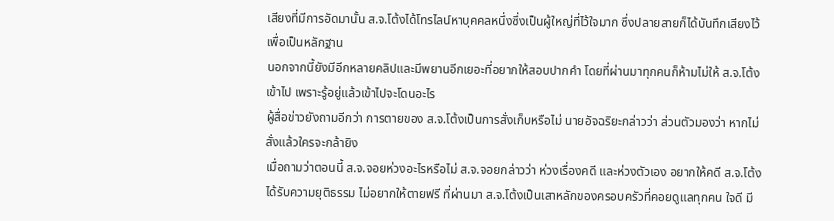เสียงที่มีการอัดมานั้น ส.จ.โต้งได้โทรไลน์หาบุคคลหนึ่งซึ่งเป็นผู้ใหญ่ที่ไว้ใจมาก ซึ่งปลายสายก็ได้บันทึกเสียงไว้เพื่อเป็นหลักฐาน
นอกจากนี้ยังมีอีกหลายคลิปและมีพยานอีกเยอะที่อยากให้สอบปากคำ โดยที่ผ่านมาทุกคนก็ห้ามไม่ให้ ส.จ.โต้งเข้าไป เพราะรู้อยู่แล้วเข้าไปจะโดนอะไร
ผู้สื่อข่าวยังถามอีกว่า การตายของ ส.จ.โต้งเป็นการสั่งเก็บหรือไม่ นายอัจฉริยะกล่าวว่า ส่วนตัวมองว่า หากไม่สั่งแล้วใครจะกล้ายิง
เมื่อถามว่าตอนนี้ ส.จ.จอยห่วงอะไรหรือไม่ ส.จ.จอยกล่าวว่า ห่วงเรื่องคดี และห่วงตัวเอง อยากให้คดี ส.จ.โต้งได้รับความยุติธรรม ไม่อยากให้ตายฟรี ที่ผ่านมา ส.จ.โต้งเป็นเสาหลักของครอบครัวที่คอยดูแลทุกคน ใจดี มี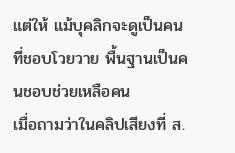แต่ให้ แม้บุคลิกจะดูเป็นคนที่ชอบโวยวาย พื้นฐานเป็นคนชอบช่วยเหลือคน
เมื่อถามว่าในคลิปเสียงที่ ส.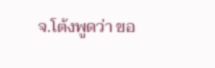จ.โต้งพูดว่า ขอ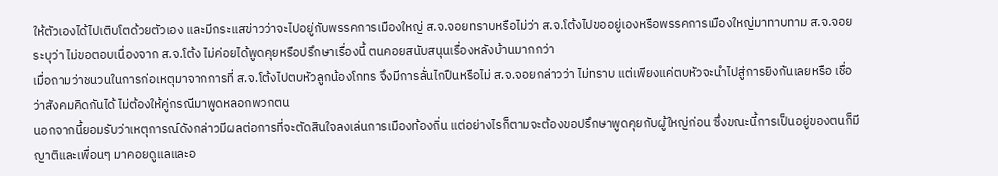ให้ตัวเองได้ไปเติบโตด้วยตัวเอง และมีกระแสข่าวว่าจะไปอยู่กับพรรคการเมืองใหญ่ ส.จ.จอยทราบหรือไม่ว่า ส.จ.โต้งไปขออยู่เองหรือพรรคการเมืองใหญ่มาทาบทาม ส.จ.จอยระบุว่า ไม่ขอตอบเนื่องจาก ส.จ.โต้ง ไม่ค่อยได้พูดคุยหรือปรึกษาเรื่องนี้ ตนคอยสนับสนุนเรื่องหลังบ้านมากกว่า
เมื่อถามว่าชนวนในการก่อเหตุมาจากการที่ ส.จ.โต้งไปตบหัวลูกน้องโกทร จึงมีการลั่นไกปืนหรือไม่ ส.จ.จอยกล่าวว่า ไม่ทราบ แต่เพียงแค่ตบหัวจะนำไปสู่การยิงกันเลยหรือ เชื่อว่าสังคมคิดกันได้ ไม่ต้องให้คู่กรณีมาพูดหลอกพวกตน
นอกจากนี้ยอมรับว่าเหตุการณ์ดังกล่าวมีผลต่อการที่จะตัดสินใจลงเล่นการเมืองท้องถิ่น แต่อย่างไรก็ตามจะต้องขอปรึกษาพูดคุยกับผู้ใหญ่ก่อน ซึ่งขณะนี้การเป็นอยู่ของตนก็มีญาติและเพื่อนๆ มาคอยดูแลและอ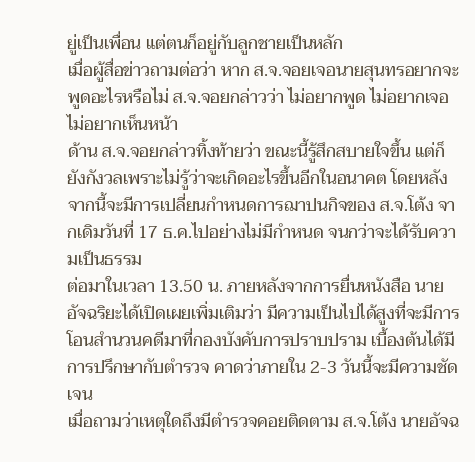ยู่เป็นเพื่อน แต่ตนก็อยู่กับลูกชายเป็นหลัก
เมื่อผู้สื่อข่าวถามต่อว่า หาก ส.จ.จอยเจอนายสุนทรอยากจะพูดอะไรหรือไม่ ส.จ.จอยกล่าวว่า ไม่อยากพูด ไม่อยากเจอ ไม่อยากเห็นหน้า
ด้าน ส.จ.จอยกล่าวทิ้งท้ายว่า ขณะนี้รู้สึกสบายใจขึ้น แต่ก็ยังกังวลเพราะไม่รู้ว่าจะเกิดอะไรขึ้นอีกในอนาคต โดยหลังจากนี้จะมีการเปลี่ยนกำหนดการฌาปนกิจของ ส.จ.โต้ง จากเดิมวันที่ 17 ธ.ค.ไปอย่างไม่มีกำหนด จนกว่าจะได้รับความเป็นธรรม
ต่อมาในเวลา 13.50 น. ภายหลังจากการยื่นหนังสือ นายอัจฉริยะได้เปิดเผยเพิ่มเติมว่า มีความเป็นไปได้สูงที่จะมีการโอนสำนวนคดีมาที่กองบังคับการปราบปราม เบื้องต้นได้มีการปรึกษากับตำรวจ คาดว่าภายใน 2-3 วันนี้จะมีความชัดเจน
เมื่อถามว่าเหตุใดถึงมีตำรวจคอยติดตาม ส.จ.โต้ง นายอัจฉ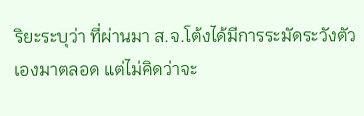ริยะระบุว่า ที่ผ่านมา ส.จ.โต้งได้มีการระมัดระวังตัวเองมาตลอด แต่ไม่คิดว่าจะ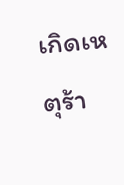เกิดเหตุร้า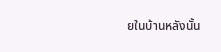ยในบ้านหลังนั้น